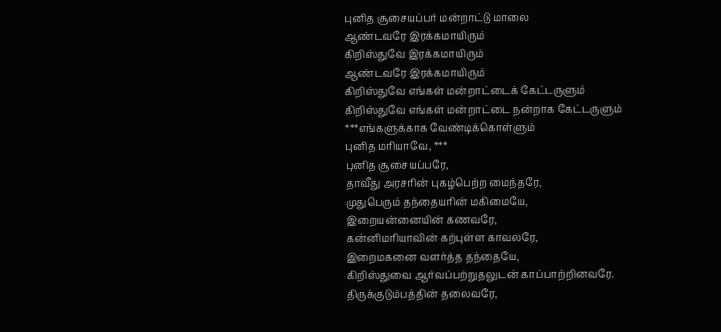புனித சூசையப்பர் மன்றாட்டு மாலை
ஆண்டவரே இரக்கமாயிரும்
கிறிஸ்துவே இரக்கமாயிரும்
ஆண்டவரே இரக்கமாயிரும்
கிறிஸ்துவே எங்கள் மன்றாட்டைக் கேட்டருளும்
கிறிஸ்துவே எங்கள் மன்றாட்டை நன்றாக கேட்டருளும்
***எங்களுக்காக வேண்டிக்கொள்ளும்
புனித மரியாவே, ***
புனித சூசையப்பரே,
தாவீது அரசரின் புகழ்பெற்ற மைந்தரே,
முதுபெரும் தந்தையரின் மகிமையே,
இறையன்னையின் கணவரே,
கன்னிமரியாவின் கற்புள்ள காவலரே,
இறைமகனை வளர்த்த தந்தையே,
கிறிஸ்துவை ஆர்வப்பற்றுதலுடன் காப்பாற்றினவரே.
திருக்குடும்பத்தின் தலைவரே,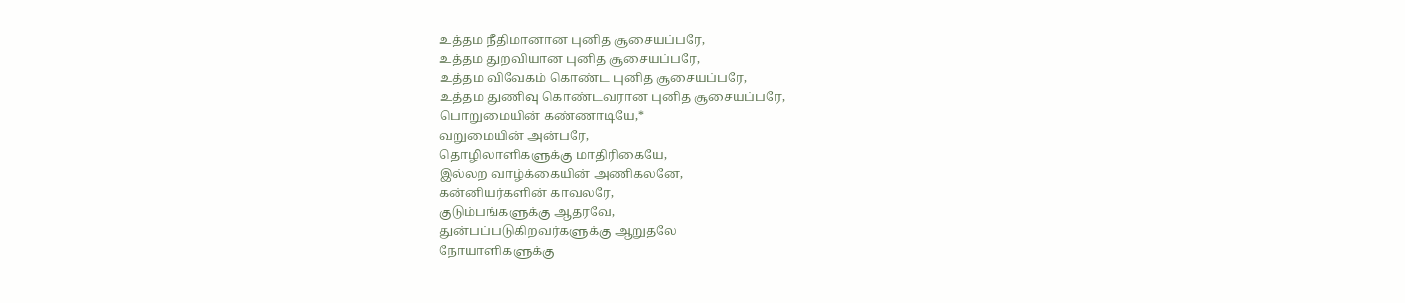உத்தம நீதிமானான புனித சூசையப்பரே,
உத்தம துறவியான புனித சூசையப்பரே,
உத்தம விவேகம் கொண்ட புனித சூசையப்பரே,
உத்தம துணிவு கொண்டவரான புனித சூசையப்பரே,
பொறுமையின் கண்ணாடியே,*
வறுமையின் அன்பரே,
தொழிலாளிகளுக்கு மாதிரிகையே,
இல்லற வாழ்க்கையின் அணிகலனே,
கன்னியர்களின் காவலரே,
குடும்பங்களுக்கு ஆதரவே,
துன்பப்படுகிறவர்களுக்கு ஆறுதலே
நோயாளிகளுக்கு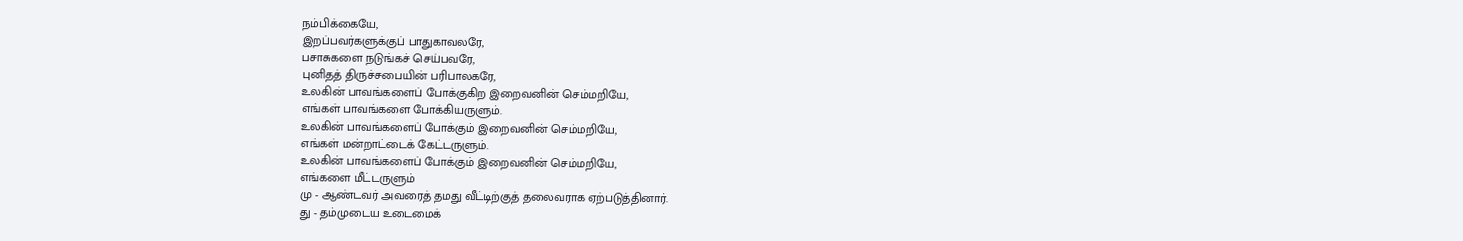நம்பிக்கையே,
இறப்பவர்களுக்குப் பாதுகாவலரே,
பசாசுகளை நடுங்கச் செய்பவரே,
புனிதத் திருச்சபையின் பரிபாலகரே,
உலகின் பாவங்களைப் போக்குகிற இறைவனின் செம்மறியே,
எங்கள் பாவங்களை போக்கியருளும்.
உலகின் பாவங்களைப் போக்கும் இறைவனின் செம்மறியே,
எங்கள் மன்றாட்டைக் கேட்டருளும்.
உலகின் பாவங்களைப் போக்கும் இறைவனின் செம்மறியே,
எங்களை மீட்டருளும்
மு - ஆண்டவர் அவரைத் தமது வீட்டிற்குத் தலைவராக ஏற்படுத்தினார்.
து - தம்முடைய உடைமைக்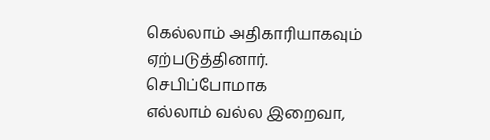கெல்லாம் அதிகாரியாகவும்
ஏற்படுத்தினார்.
செபிப்போமாக
எல்லாம் வல்ல இறைவா,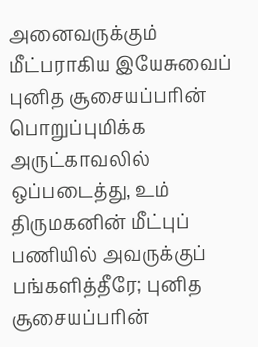அனைவருக்கும் மீட்பராகிய இயேசுவைப் புனித சூசையப்பரின் பொறுப்புமிக்க அருட்காவலில் ஒப்படைத்து, உம் திருமகனின் மீட்புப் பணியில் அவருக்குப் பங்களித்தீரே; புனித சூசையப்பரின்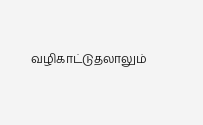வழிகாட்டுதலாலும்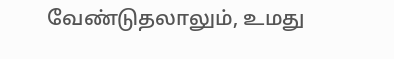வேண்டுதலாலும், உமது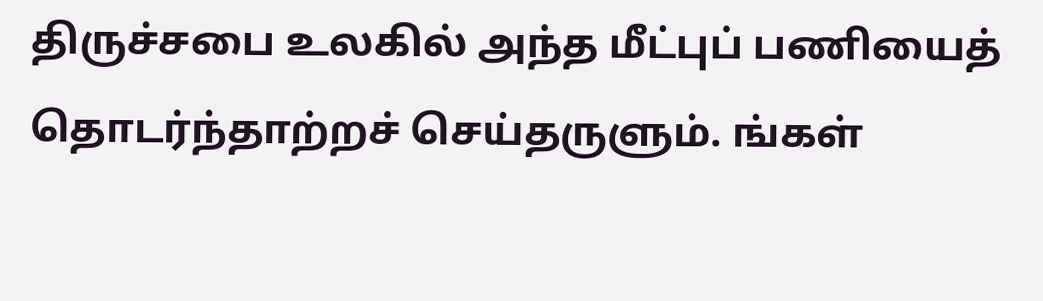திருச்சபை உலகில் அந்த மீட்புப் பணியைத் தொடர்ந்தாற்றச் செய்தருளும். ங்கள்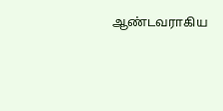ஆண்டவராகிய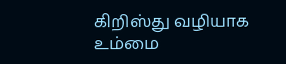கிறிஸ்து வழியாக உம்மை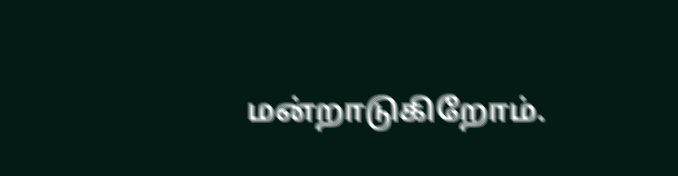மன்றாடுகிறோம்.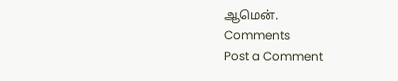ஆமென்.
Comments
Post a Comment